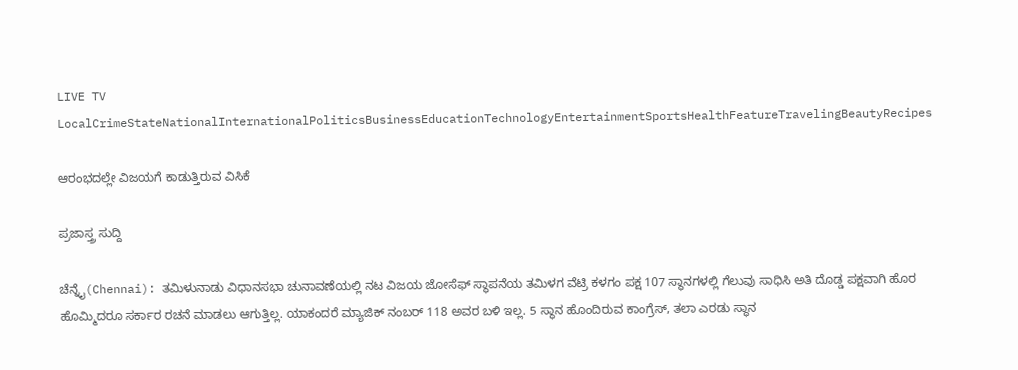LIVE TV LocalCrimeStateNationalInternationalPoliticsBusinessEducationTechnologyEntertainmentSportsHealthFeatureTravelingBeautyRecipes

ಆರಂಭದಲ್ಲೇ ವಿಜಯಗೆ ಕಾಡುತ್ತಿರುವ ವಿಸಿಕೆ

ಪ್ರಜಾಸ್ತ್ರ ಸುದ್ದಿ

ಚೆನ್ನೈ(Chennai): ತಮಿಳುನಾಡು ವಿಧಾನಸಭಾ ಚುನಾವಣೆಯಲ್ಲಿ ನಟ ವಿಜಯ ಜೋಸೆಫ್ ಸ್ಥಾಪನೆಯ ತಮಿಳಗ ವೆಟ್ರಿ ಕಳಗಂ ಪಕ್ಷ 107 ಸ್ಥಾನಗಳಲ್ಲಿ ಗೆಲುವು ಸಾಧಿಸಿ ಅತಿ ದೊಡ್ಡ ಪಕ್ಷವಾಗಿ ಹೊರ ಹೊಮ್ಮಿದರೂ ಸರ್ಕಾರ ರಚನೆ ಮಾಡಲು ಆಗುತ್ತಿಲ್ಲ. ಯಾಕಂದರೆ ಮ್ಯಾಜಿಕ್ ನಂಬರ್ 118 ಅವರ ಬಳಿ ಇಲ್ಲ. 5 ಸ್ಥಾನ ಹೊಂದಿರುವ ಕಾಂಗ್ರೆಸ್, ತಲಾ ಎರಡು ಸ್ಥಾನ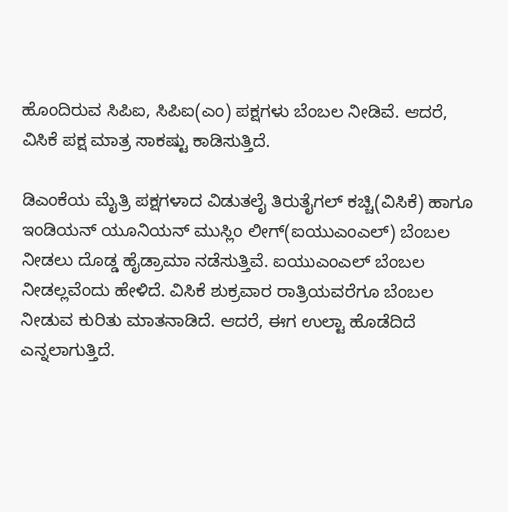ಹೊಂದಿರುವ ಸಿಪಿಐ, ಸಿಪಿಐ(ಎಂ) ಪಕ್ಷಗಳು ಬೆಂಬಲ ನೀಡಿವೆ. ಆದರೆ, ವಿಸಿಕೆ ಪಕ್ಷ ಮಾತ್ರ ಸಾಕಷ್ಟು ಕಾಡಿಸುತ್ತಿದೆ.

ಡಿಎಂಕೆಯ ಮೈತ್ರಿ ಪಕ್ಷಗಳಾದ ವಿಡುತಲೈ ತಿರುತೈಗಲ್ ಕಚ್ಚಿ(ವಿಸಿಕೆ) ಹಾಗೂ ಇಂಡಿಯನ್ ಯೂನಿಯನ್ ಮುಸ್ಲಿಂ ಲೀಗ್(ಐಯುಎಂಎಲ್) ಬೆಂಬಲ ನೀಡಲು ದೊಡ್ಡ ಹೈಡ್ರಾಮಾ ನಡೆಸುತ್ತಿವೆ. ಐಯುಎಂಎಲ್ ಬೆಂಬಲ ನೀಡಲ್ಲವೆಂದು ಹೇಳಿದೆ. ವಿಸಿಕೆ ಶುಕ್ರವಾರ ರಾತ್ರಿಯವರೆಗೂ ಬೆಂಬಲ ನೀಡುವ ಕುರಿತು ಮಾತನಾಡಿದೆ. ಆದರೆ, ಈಗ ಉಲ್ಟಾ ಹೊಡೆದಿದೆ ಎನ್ನಲಾಗುತ್ತಿದೆ.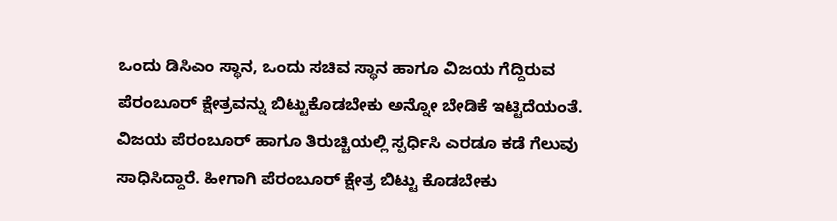ಒಂದು ಡಿಸಿಎಂ ಸ್ಥಾನ, ಒಂದು ಸಚಿವ ಸ್ಥಾನ ಹಾಗೂ ವಿಜಯ ಗೆದ್ದಿರುವ ಪೆರಂಬೂರ್ ಕ್ಷೇತ್ರವನ್ನು ಬಿಟ್ಟುಕೊಡಬೇಕು ಅನ್ನೋ ಬೇಡಿಕೆ ಇಟ್ಟಿದೆಯಂತೆ. ವಿಜಯ ಪೆರಂಬೂರ್ ಹಾಗೂ ತಿರುಚ್ಚಿಯಲ್ಲಿ ಸ್ಪರ್ಧಿಸಿ ಎರಡೂ ಕಡೆ ಗೆಲುವು ಸಾಧಿಸಿದ್ದಾರೆ. ಹೀಗಾಗಿ ಪೆರಂಬೂರ್ ಕ್ಷೇತ್ರ ಬಿಟ್ಟು ಕೊಡಬೇಕು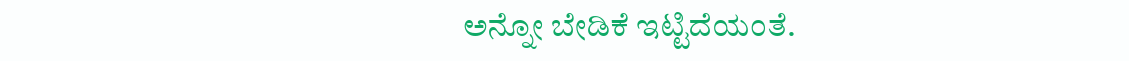ಅನ್ನೋ ಬೇಡಿಕೆ ಇಟ್ಟಿದೆಯಂತೆ.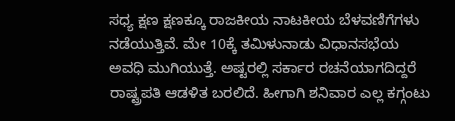ಸಧ್ಯ ಕ್ಷಣ ಕ್ಷಣಕ್ಕೂ ರಾಜಕೀಯ ನಾಟಕೀಯ ಬೆಳವಣಿಗೆಗಳು ನಡೆಯುತ್ತಿವೆ. ಮೇ 10ಕ್ಕೆ ತಮಿಳುನಾಡು ವಿಧಾನಸಭೆಯ ಅವಧಿ ಮುಗಿಯುತ್ತೆ. ಅಷ್ಟರಲ್ಲಿ ಸರ್ಕಾರ ರಚನೆಯಾಗದಿದ್ದರೆ ರಾಷ್ಟ್ರಪತಿ ಆಡಳಿತ ಬರಲಿದೆ. ಹೀಗಾಗಿ ಶನಿವಾರ ಎಲ್ಲ ಕಗ್ಗಂಟು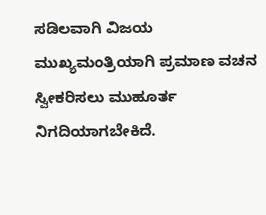ಸಡಿಲವಾಗಿ ವಿಜಯ ಮುಖ್ಯಮಂತ್ರಿಯಾಗಿ ಪ್ರಮಾಣ ವಚನ ಸ್ವೀಕರಿಸಲು ಮುಹೂರ್ತ ನಿಗದಿಯಾಗಬೇಕಿದೆ.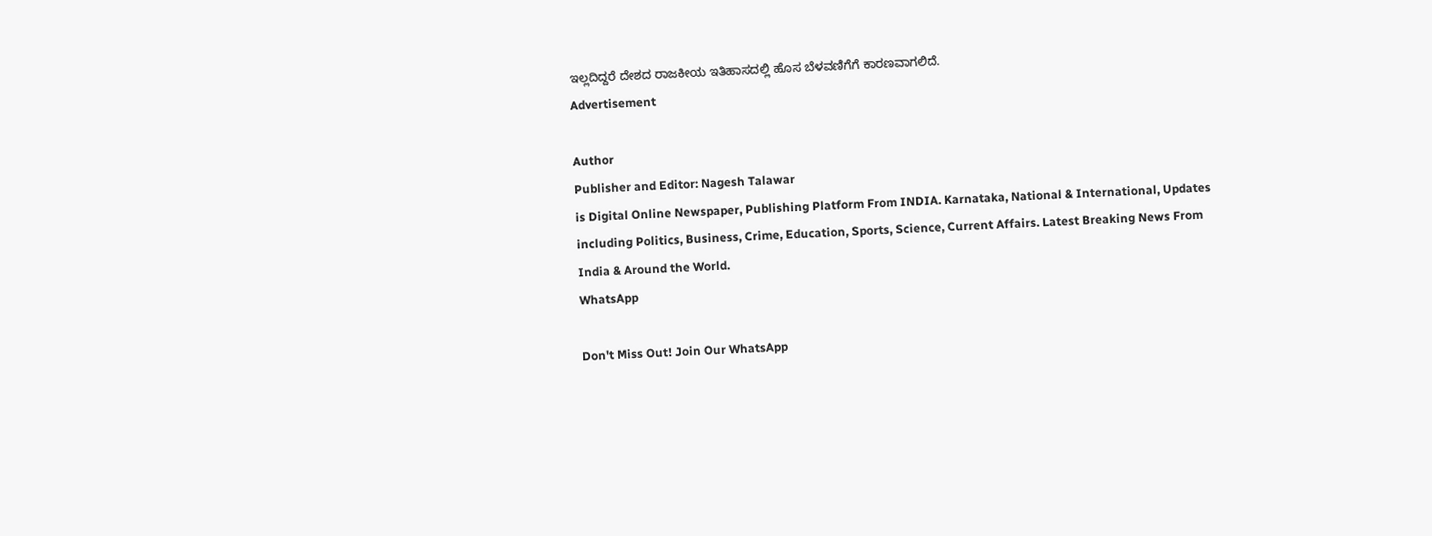ಇಲ್ಲದಿದ್ದರೆ ದೇಶದ ರಾಜಕೀಯ ಇತಿಹಾಸದಲ್ಲಿ ಹೊಸ ಬೆಳವಣಿಗೆಗೆ ಕಾರಣವಾಗಲಿದೆ.
Advertisement

Author
Publisher and Editor: Nagesh Talawar
is Digital Online Newspaper, Publishing Platform From INDIA. Karnataka, National & International, Updates including Politics, Business, Crime, Education, Sports, Science, Current Affairs. Latest Breaking News From India & Around the World.
WhatsApp

Don't Miss Out! Join Our WhatsApp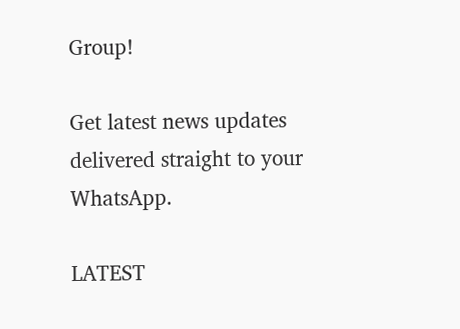Group!

Get latest news updates delivered straight to your WhatsApp.

LATEST